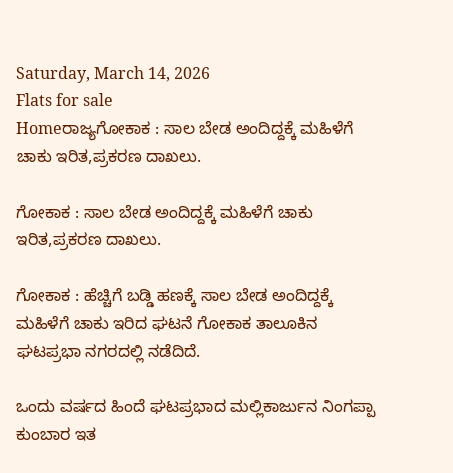Saturday, March 14, 2026
Flats for sale
Homeರಾಜ್ಯಗೋಕಾಕ : ಸಾಲ ಬೇಡ ಅಂದಿದ್ದಕ್ಕೆ ಮಹಿಳೆಗೆ ಚಾಕು ಇರಿತ,ಪ್ರಕರಣ ದಾಖಲು.

ಗೋಕಾಕ : ಸಾಲ ಬೇಡ ಅಂದಿದ್ದಕ್ಕೆ ಮಹಿಳೆಗೆ ಚಾಕು ಇರಿತ,ಪ್ರಕರಣ ದಾಖಲು.

ಗೋಕಾಕ : ಹೆಚ್ಚಿಗೆ ಬಡ್ಡಿ ಹಣಕ್ಕೆ ಸಾಲ ಬೇಡ ಅಂದಿದ್ದಕ್ಕೆ ಮಹಿಳೆಗೆ ಚಾಕು ಇರಿದ ಘಟನೆ ಗೋಕಾಕ ತಾಲೂಕಿನ ಘಟಪ್ರಭಾ ನಗರದಲ್ಲಿ ನಡೆದಿದೆ.

ಒಂದು ವರ್ಷದ ಹಿಂದೆ ಘಟಪ್ರಭಾದ ಮಲ್ಲಿಕಾರ್ಜುನ ನಿಂಗಪ್ಪಾ ಕುಂಬಾರ ಇತ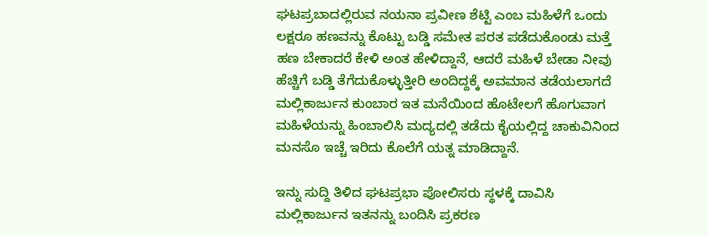ಘಟಪ್ರಬಾದಲ್ಲಿರುವ ನಯನಾ ಪ್ರವೀಣ ಶೆಟ್ಟಿ ಎಂಬ ಮಹಿಳೆಗೆ ಒಂದು ಲಕ್ಷರೂ ಹಣವನ್ನು ಕೊಟ್ಟು ಬಡ್ಡಿ ಸಮೇತ ಪರತ ಪಡೆದುಕೊಂಡು‌ ಮತ್ತೆ ಹಣ ಬೇಕಾದರೆ ಕೇಳಿ ಅಂತ ಹೇಳಿದ್ದಾನೆ, ಆದರೆ ಮಹಿಳೆ ಬೇಡಾ ನೀವು ಹೆಚ್ಚಿಗೆ ಬಡ್ಡಿ ತೆಗೆದುಕೊಳ್ಳುತ್ತೀರಿ ಅಂದಿದ್ದಕ್ಕೆ ಅವಮಾನ ತಡೆಯಲಾಗದೆ ಮಲ್ಲಿಕಾರ್ಜುನ ಕುಂಬಾರ ಇತ ಮನೆಯಿಂದ ಹೊಟೇಲಗೆ ಹೊಗುವಾಗ ಮಹಿಳೆಯನ್ನು ಹಿಂಬಾಲಿಸಿ ಮದ್ಯದಲ್ಲಿ ತಡೆದು ಕೈಯಲ್ಲಿದ್ದ ಚಾಕುವಿನಿಂದ ಮನಸೊ ಇಚ್ಚೆ ಇರಿದು ಕೊಲೆಗೆ ಯತ್ನ ಮಾಡಿದ್ದಾನೆ.

ಇನ್ನು ಸುದ್ದಿ ತಿಳಿದ ಘಟಪ್ರಭಾ ಪೋಲಿಸರು ಸ್ಥಳಕ್ಕೆ ದಾವಿಸಿ ಮಲ್ಲಿಕಾರ್ಜುನ ಇತನನ್ನು ಬಂದಿಸಿ ಪ್ರಕರಣ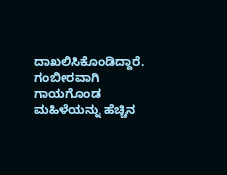ದಾಖಲಿಸಿಕೊಂಡಿದ್ದಾರೆ. ಗಂಬೀರವಾಗಿ ಗಾಯಗೊಂಡ ಮಹಿಳೆಯನ್ನು ಹೆಚ್ಚಿನ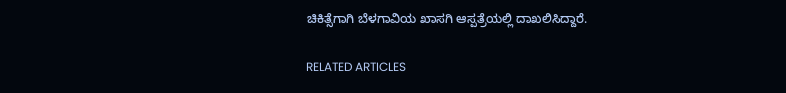ಚಿಕಿತ್ಸೆಗಾಗಿ ಬೆಳಗಾವಿಯ ಖಾಸಗಿ ಆಸ್ಪತ್ರೆಯಲ್ಲಿ ದಾಖಲಿಸಿದ್ದಾರೆ.

RELATED ARTICLES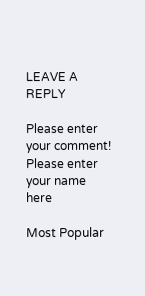LEAVE A REPLY

Please enter your comment!
Please enter your name here

Most Popular